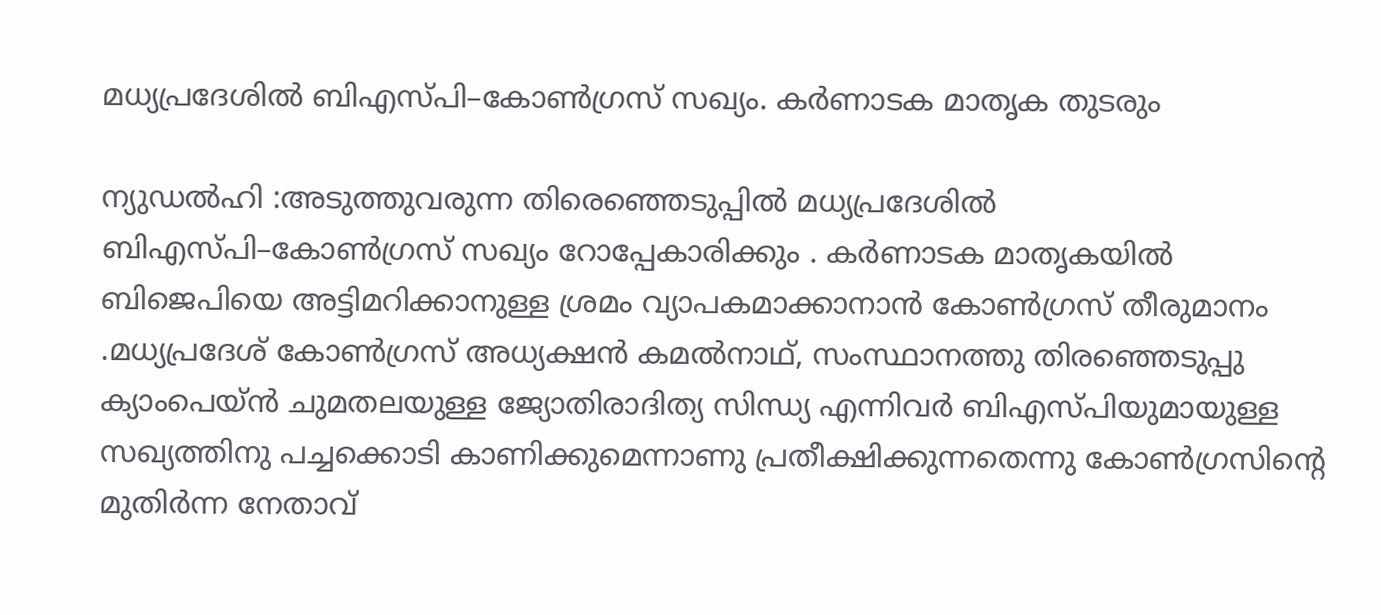മധ്യപ്രദേശിൽ ബിഎസ്പി–കോൺഗ്രസ് സഖ്യം. കർണാടക മാതൃക തുടരും

ന്യുഡൽഹി :അടുത്തുവരുന്ന തിരെഞ്ഞെടുപ്പിൽ മധ്യപ്രദേശിൽ ബിഎസ്പി–കോൺഗ്രസ് സഖ്യം റോപ്പേകാരിക്കും . കർണാടക മാതൃകയിൽ ബിജെപിയെ അട്ടിമറിക്കാനുള്ള ശ്രമം വ്യാപകമാക്കാനാൻ കോൺഗ്രസ് തീരുമാനം .മധ്യപ്രദേശ് കോൺഗ്രസ് അധ്യക്ഷൻ കമൽനാഥ്, സംസ്ഥാനത്തു തിരഞ്ഞെടുപ്പു ക്യാംപെയ്ൻ ചുമതലയുള്ള ജ്യോതിരാദിത്യ സിന്ധ്യ എന്നിവർ ബിഎസ്പിയുമായുള്ള സഖ്യത്തിനു പച്ചക്കൊടി കാണിക്കുമെന്നാണു പ്രതീക്ഷിക്കുന്നതെന്നു കോൺഗ്രസിന്റെ മുതിർന്ന നേതാവ്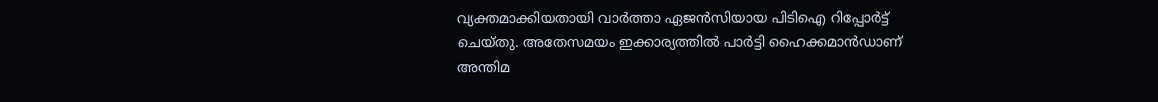വ്യക്തമാക്കിയതായി വാർത്താ ഏജൻസിയായ പിടിഐ റിപ്പോർട്ട് ചെയ്തു. അതേസമയം ഇക്കാര്യത്തിൽ പാർട്ടി ഹൈക്കമാൻഡാണ് അന്തിമ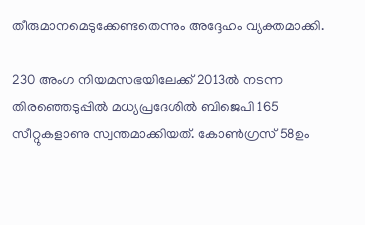തീരുമാനമെടുക്കേണ്ടതെന്നും അദ്ദേഹം വ്യക്തമാക്കി.

230 അംഗ നിയമസഭയിലേക്ക് 2013ൽ നടന്ന തിരഞ്ഞെടുപ്പിൽ മധ്യപ്രദേശിൽ ബിജെപി 165 സീറ്റുകളാണു സ്വന്തമാക്കിയത്. കോൺഗ്രസ് 58ഉം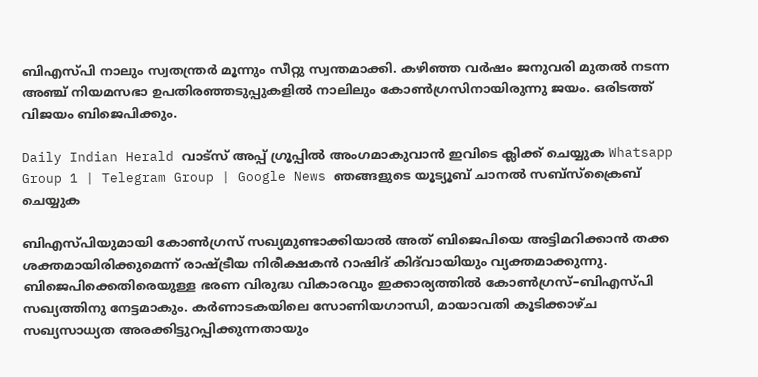ബിഎസ്പി നാലും സ്വതന്ത്രർ മൂന്നും സീറ്റു സ്വന്തമാക്കി. കഴിഞ്ഞ വർഷം ജനുവരി മുതൽ നടന്ന അഞ്ച് നിയമസഭാ ഉപതിരഞ്ഞടുപ്പുകളിൽ നാലിലും കോൺഗ്രസിനായിരുന്നു ജയം. ഒരിടത്ത് വിജയം ബിജെപിക്കും.

Daily Indian Herald വാട്സ് അപ്പ് ഗ്രൂപ്പിൽ അംഗമാകുവാൻ ഇവിടെ ക്ലിക്ക് ചെയ്യുക Whatsapp Group 1 | Telegram Group | Google News ഞങ്ങളുടെ യൂട്യൂബ് ചാനൽ സബ്സ്ക്രൈബ് ചെയ്യുക

ബിഎസ്പിയുമായി കോണ്‍ഗ്രസ് സഖ്യമുണ്ടാക്കിയാൽ അത് ബിജെപിയെ അട്ടിമറിക്കാൻ തക്ക ശക്തമായിരിക്കുമെന്ന് രാഷ്ട്രീയ നിരീക്ഷകൻ റാഷിദ് കി‌ദ്‌വായിയും വ്യക്തമാക്കുന്നു. ബിജെപിക്കെതിരെയുള്ള ഭരണ വിരുദ്ധ വികാരവും ഇക്കാര്യത്തിൽ കോൺഗ്രസ്–ബിഎസ്പി സഖ്യത്തിനു നേട്ടമാകും. കർണാടകയിലെ സോണിയഗാന്ധി, മായാവതി കൂടിക്കാഴ്ച സഖ്യസാധ്യത അരക്കിട്ടുറപ്പിക്കുന്നതായും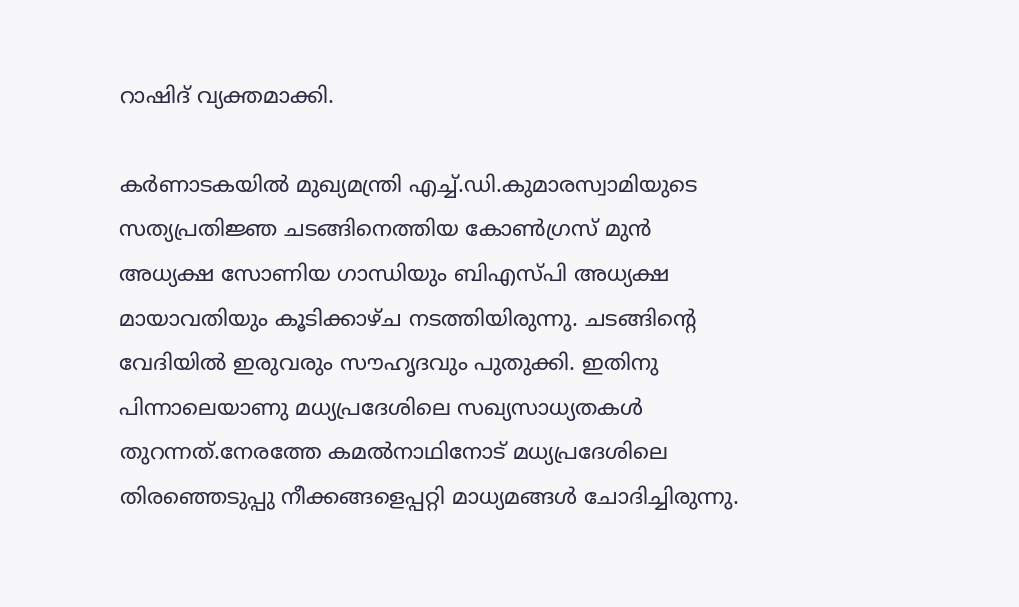റാഷിദ് വ്യക്തമാക്കി.

കർണാടകയിൽ മുഖ്യമന്ത്രി എച്ച്.ഡി.കുമാരസ്വാമിയുടെ സത്യപ്രതിജ്ഞ ചടങ്ങിനെത്തിയ കോൺഗ്രസ് മുൻ അധ്യക്ഷ സോണിയ ഗാന്ധിയും ബിഎസ്പി അധ്യക്ഷ മായാവതിയും കൂടിക്കാഴ്ച നടത്തിയിരുന്നു. ചടങ്ങിന്റെ വേദിയിൽ ഇരുവരും സൗഹൃദവും പുതുക്കി. ഇതിനു പിന്നാലെയാണു മധ്യപ്രദേശിലെ സഖ്യസാധ്യതകൾ തുറന്നത്.നേരത്തേ കമൽനാഥിനോട് മധ്യപ്രദേശിലെ തിരഞ്ഞെടുപ്പു നീക്കങ്ങളെപ്പറ്റി മാധ്യമങ്ങൾ ചോദിച്ചിരുന്നു.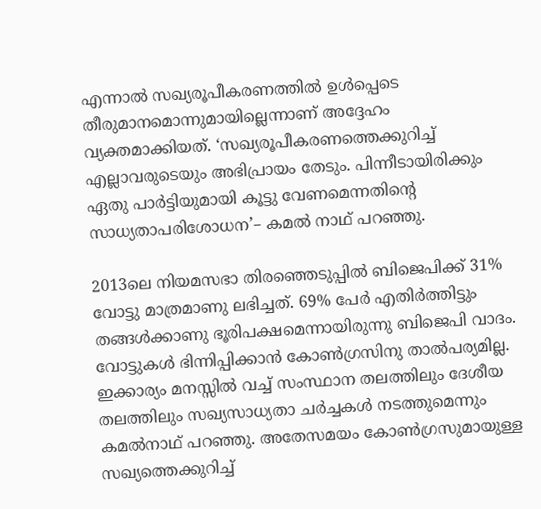എന്നാൽ സഖ്യരൂപീകരണത്തില്‍ ഉൾപ്പെടെ തീരുമാനമൊന്നുമായില്ലെന്നാണ് അദ്ദേഹം വ്യക്തമാക്കിയത്. ‘സഖ്യരൂപീകരണത്തെക്കുറിച്ച് എല്ലാവരുടെയും അഭിപ്രായം തേടും. പിന്നീടായിരിക്കും ഏതു പാർട്ടിയുമായി കൂട്ടു വേണമെന്നതിന്റെ സാധ്യതാപരിശോധന’– കമൽ നാഥ് പറഞ്ഞു.

2013ലെ നിയമസഭാ തിരഞ്ഞെടുപ്പിൽ ബിജെപിക്ക് 31% വോട്ടു മാത്രമാണു ലഭിച്ചത്. 69% പേർ എതിർത്തിട്ടും തങ്ങൾക്കാണു ഭൂരിപക്ഷമെന്നായിരുന്നു ബിജെപി വാദം. വോട്ടുകൾ ഭിന്നിപ്പിക്കാൻ കോൺഗ്രസിനു താൽപര്യമില്ല. ഇക്കാര്യം മനസ്സിൽ വച്ച് സംസ്ഥാന തലത്തിലും ദേശീയ തലത്തിലും സഖ്യസാധ്യതാ ചർച്ചകൾ നടത്തുമെന്നും കമൽനാഥ് പറഞ്ഞു. അതേസമയം കോൺഗ്രസുമായുള്ള സഖ്യത്തെക്കുറിച്ച്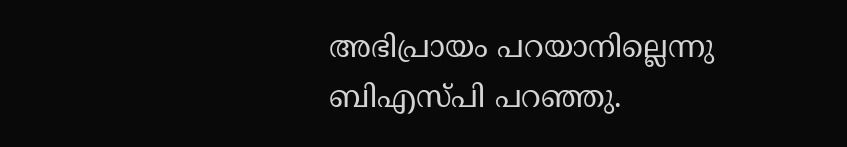അഭിപ്രായം പറയാനില്ലെന്നു ബിഎസ്പി പറഞ്ഞു.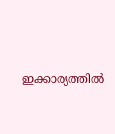ഇക്കാര്യത്തിൽ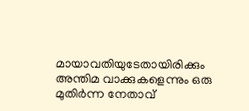മായാവതിയുടേതായിരിക്കും അന്തിമ വാക്കുകളെന്നും ഒരു മുതിർന്ന നേതാവ്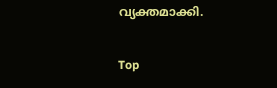വ്യക്തമാക്കി.

Top